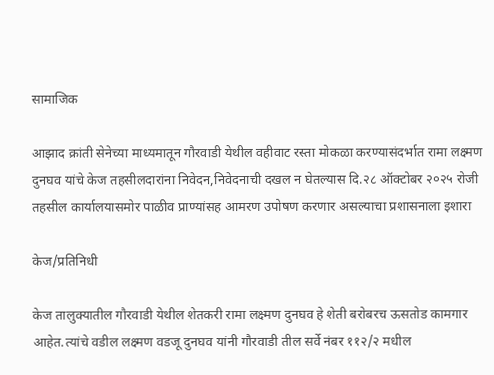सामाजिक

आझाद क्रांती सेनेच्या माध्यमातून गौरवाडी येथील वहीवाट रस्ता मोकळा करण्यासंदर्भात रामा लक्ष्मण दुनघव यांचे केज तहसीलदारांना निवेदन,निवेदनाची दखल न घेतल्यास दि.२८ ऑक्टोबर २०२५ रोजी तहसील कार्यालयासमोर पाळीव प्राण्यांसह आमरण उपोषण करणार असल्याचा प्रशासनाला इशारा

केज/प्रतिनिधी

केज तालुक्यातील गौरवाडी येथील शेतकरी रामा लक्ष्मण दुनघव हे शेती बरोबरच ऊसतोड कामगार आहेत.त्यांचे वडील लक्ष्मण वडजू दुनघव यांनी गौरवाडी तील सर्वे नंबर ११२/२ मधील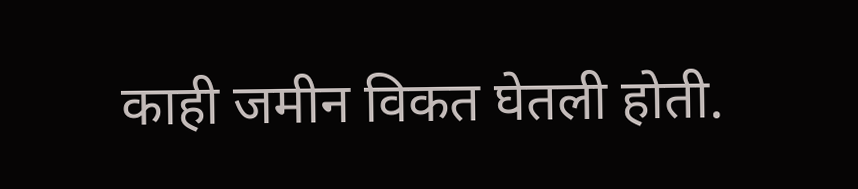काही जमीन विकत घेतली होती.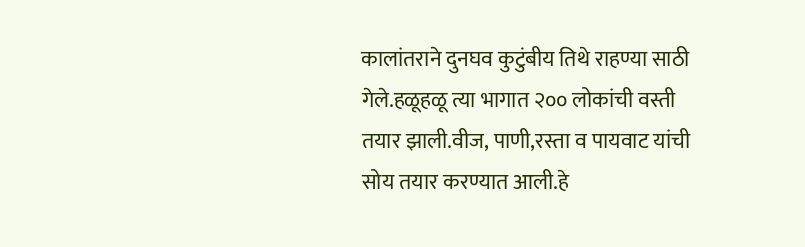कालांतराने दुनघव कुटुंबीय तिथे राहण्या साठी गेले.हळूहळू त्या भागात २०० लोकांची वस्ती तयार झाली.वीज, पाणी,रस्ता व पायवाट यांची सोय तयार करण्यात आली.हे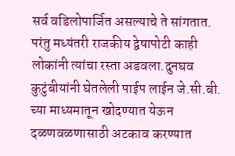सर्व वडिलोपार्जित असल्याचे ते सांगतात. परंतु मध्यंतरी राजकीय द्वेषापोटी काही लोकांनी त्यांचा रस्ता अडवला.दुनघव कुटुंबीयांनी घेतलेली पाईप लाईन जे.सी.बी. च्या माध्यमातून खोदण्यात येऊन दळणवळणासाठी अटकाव करण्यात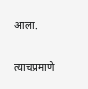आला.

त्याचप्रमाणे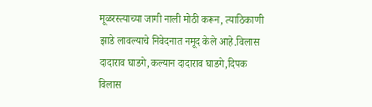मूळरस्त्याच्या जागी नाली मोठी करून, त्याठिकाणी झाडे लावल्याचे निवेदनात नमूद केले आहे.विलास दादाराव घाडगे,कल्यान दादाराव घाडगे,दिपक विलास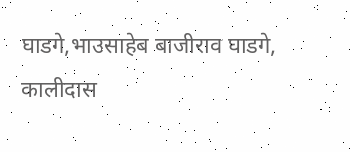घाडगे,भाउसाहेब बाजीराव घाडगे, कालीदास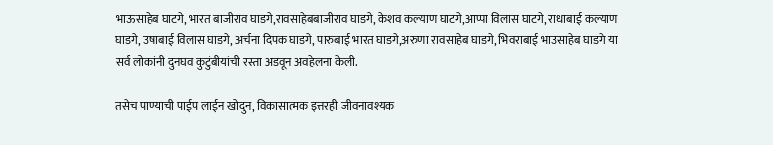भाऊसाहेब घाटगे, भारत बाजीराव घाडगे,रावसाहेबबाजीराव घाडगे, केशव कल्याण घाटगे,आप्पा विलास घाटगे, राधाबाई कल्याण घाडगे, उषाबाई विलास घाडगे, अर्चना दिपक घाडगे, पारुबाई भारत घाडगे,अरुणा रावसाहेब घाडगे, भिवराबाई भाउसाहेब घाडगे या सर्व लोकांनी दुनघव कुटुंबीयांची रस्ता अडवून अवहेलना केली.

तसेच पाण्याची पाईप लाईन खोदुन, विकासात्मक इत्तरही जीवनावश्यक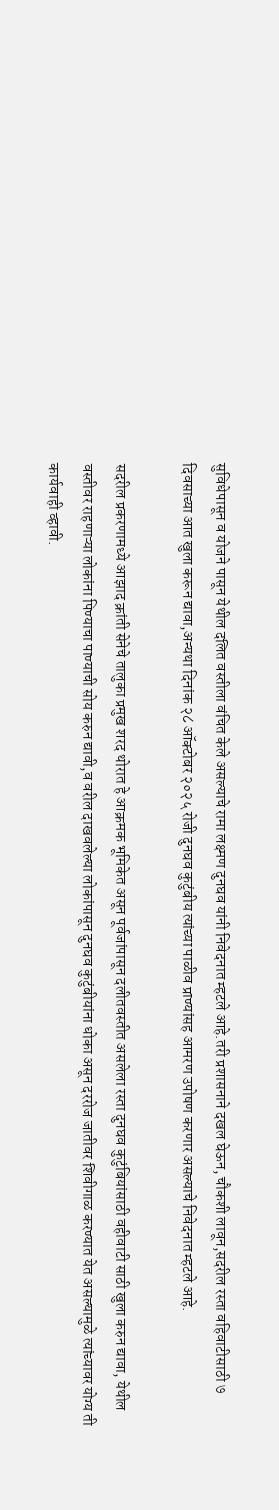सुविधेपासून व योजने पासून येथील दलित वस्तीला वंचित केले असल्याचे रामा लक्ष्मण दुनघव यांनी निवेदनात म्हटले आहे.तरी प्रशासनाने दखल घेऊन, चौकशी लावून,सदरील रस्ता वहिवाटीसाठी ७ दिवसाच्या आत खुला करून द्यावा,अन्यथा दिनांक २८ ऑक्टोबर २०२५ रोजी दुनघव कुटुंबीय त्यांच्या पाळीव प्राण्यांसह आमरण उपोषण करणार असल्याचे निवेदनात म्हटले आहे.

सदरील प्रकरणामध्ये आझाद क्रांती सेनेचे तालुका प्रमुख शरद थोरात हे आक्रमक भूमिकेत असून पूर्वजांपासून दलीतवस्तीत असलेला रस्ता दुनघव कुटुंबियांसाठी वहीवाटी साठी खुला करुन द्यावा, येथील वस्तीवर राहणाऱ्या लोकांना पिण्याचा पाण्याची सोय करुन द्यावी,व वरील दाखवलेल्या लोकांपासून दुनघव कुटुंबीयांना धोका असून दररोज जातीवर शिवीगाळ करण्यात येत असल्यामुळे त्यांच्यावर योग्य ती कार्यवाही व्हावी.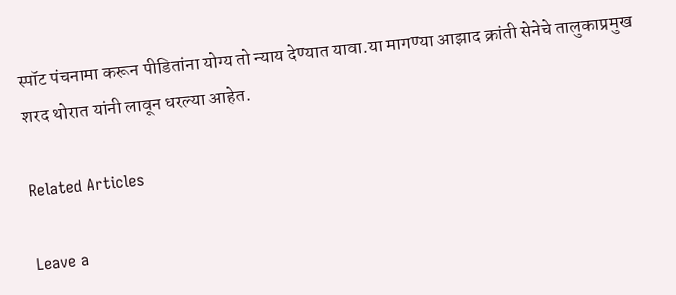स्पॉट पंचनामा करून पीडितांना योग्य तो न्याय देण्यात यावा.या मागण्या आझाद क्रांती सेनेचे तालुकाप्रमुख शरद थोरात यांनी लावून धरल्या आहेत.

Related Articles

Leave a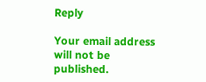Reply

Your email address will not be published.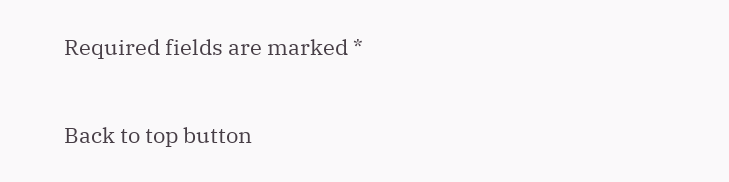Required fields are marked *

Back to top button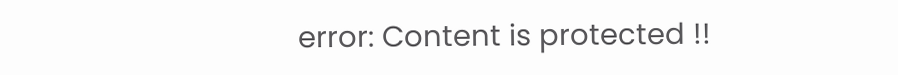error: Content is protected !!